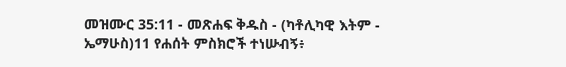መዝሙር 35:11 - መጽሐፍ ቅዱስ - (ካቶሊካዊ እትም - ኤማሁስ)11 የሐሰት ምስክሮች ተነሡብኝ፥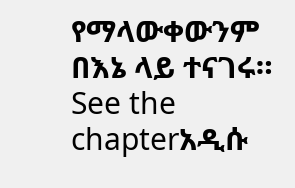የማላውቀውንም በእኔ ላይ ተናገሩ። See the chapterአዲሱ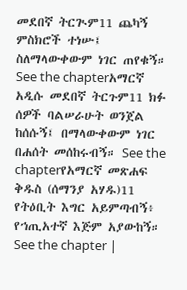መደበኛ ትርጒም11 ጨካኝ ምስክሮች ተነሡ፤ ስለማላውቀውም ነገር ጠየቁኝ። See the chapterአማርኛ አዲሱ መደበኛ ትርጉም11 ክፉ ሰዎች ባልሠራሁት ወንጀል ከሰሱኝ፤ በማላውቀውም ነገር በሐሰት መሰከሩብኝ። See the chapterየአማርኛ መጽሐፍ ቅዱስ (ሰማንያ አሃዱ)11 የትዕቢት እግር አይምጣብኝ፥ የኀጢአተኛ እጅም አያውከኝ። See the chapter |